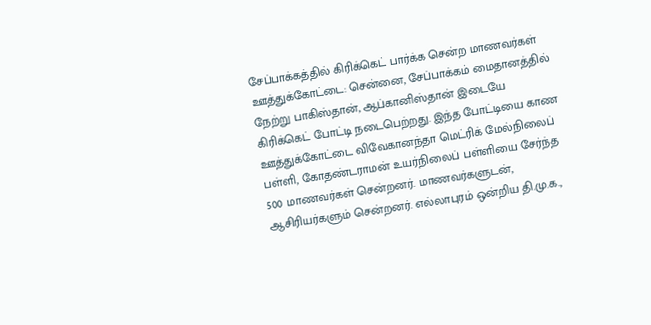சேப்பாக்கத்தில் கிரிக்கெட் பார்க்க சென்ற மாணவர்கள்
ஊத்துக்கோட்டை: சென்னை, சேப்பாக்கம் மைதானத்தில் நேற்று பாகிஸ்தான், ஆப்கானிஸ்தான் இடையே கிரிக்கெட் போட்டி நடைபெற்றது. இந்த போட்டியை காண ஊத்துக்கோட்டை விவேகானந்தா மெட்ரிக் மேல்நிலைப் பள்ளி, கோதண்டராமன் உயர்நிலைப் பள்ளியை சேர்ந்த 500 மாணவர்கள் சென்றனர். மாணவர்களுடன், ஆசிரியர்களும் சென்றனர். எல்லாபுரம் ஒன்றிய தி.மு.க.,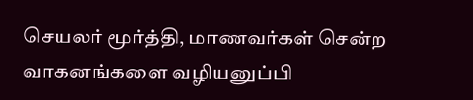செயலர் மூர்த்தி, மாணவர்கள் சென்ற வாகனங்களை வழியனுப்பி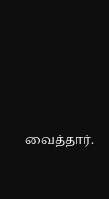வைத்தார்.